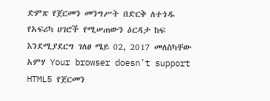ድምጽ የጀርመን መንግሥት በድርቅ ለተጎዱ የአፍሪካ ሀገሮች የሚሠጠውን ዕርዳታ ከፍ እንደሚያደርግ ገለፀ ሜይ 02, 2017 መለስካቸው አምሃ Your browser doesn’t support HTML5 የጀርመን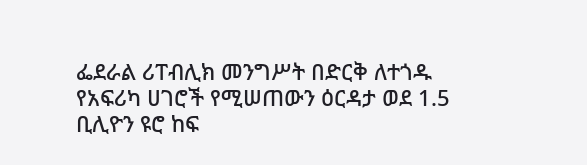ፌደራል ሪፐብሊክ መንግሥት በድርቅ ለተጎዱ የአፍሪካ ሀገሮች የሚሠጠውን ዕርዳታ ወደ 1.5 ቢሊዮን ዩሮ ከፍ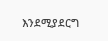እንደሚያደርግ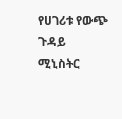የሀገሪቱ የውጭ ጉዳይ ሚኒስትር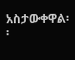አስታውቀዋል፡፡